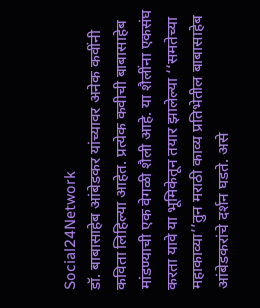Social24Network
डॉ. बाबासाहेब आंबेडकर यांच्यावर अनेक कवींनी कविता लिहिल्या आहेत. प्रत्येक कवीची बाबासाहेब मांडण्याची एक वेगळी शैली आहे. या शैलींना एकसंघ करता यावे या भूमिकेतून तयार झालेल्या ‘‘समतेच्या महाकाव्या’’तुन मराठी काव्य प्रतिभेतील बाबासाहेब आंबेडकरांचे दर्शन घडते. असे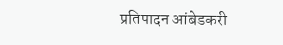प्रतिपादन आंबेडकरी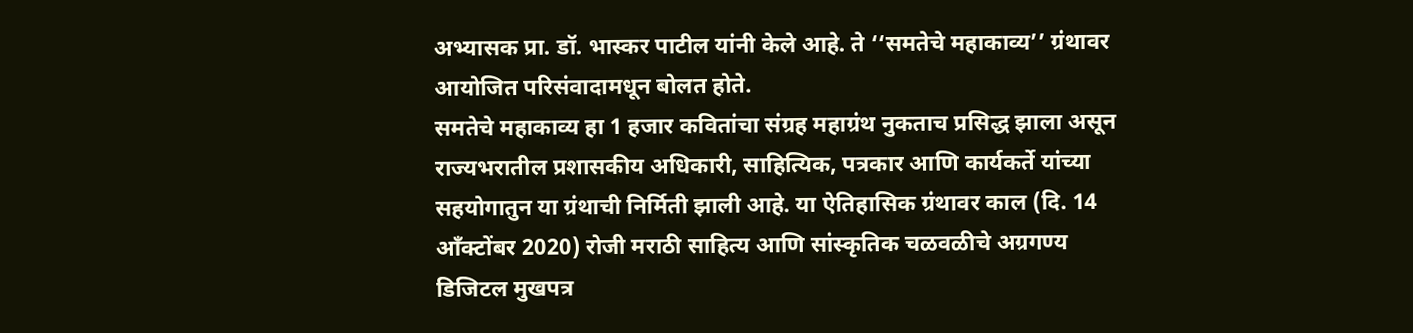अभ्यासक प्रा. डॉ. भास्कर पाटील यांनी केले आहे. ते ‘‘समतेचे महाकाव्य’’ ग्रंथावर आयोजित परिसंवादामधून बोलत होते.
समतेचे महाकाव्य हा 1 हजार कवितांचा संग्रह महाग्रंथ नुकताच प्रसिद्ध झाला असून राज्यभरातील प्रशासकीय अधिकारी, साहित्यिक, पत्रकार आणि कार्यकर्ते यांच्या सहयोगातुन या ग्रंथाची निर्मिती झाली आहे. या ऐतिहासिक ग्रंथावर काल (दि. 14 आँक्टोंबर 2020) रोजी मराठी साहित्य आणि सांस्कृतिक चळवळीचे अग्रगण्य डिजिटल मुखपत्र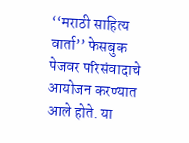‘‘मराठी साहित्य वार्ता’’ फेसबुक पेजवर परिसंवादाचे आयोजन करण्यात आले होते. या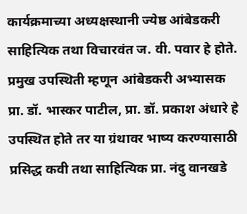कार्यक्रमाच्या अध्यक्षस्थानी ज्येष्ठ आंबेडकरी साहित्यिक तथा विचारवंत ज. वी. पवार हे होते. प्रमुख उपस्थिती म्हणून आंबेडकरी अभ्यासक प्रा. डॉ. भास्कर पाटील, प्रा. डॉ. प्रकाश अंधारे हे उपस्थित होते तर या ग्रंथावर भाष्य करण्यासाठी प्रसिद्ध कवी तथा साहित्यिक प्रा. नंदु वानखडे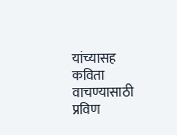यांच्यासह कविता वाचण्यासाठी प्रविण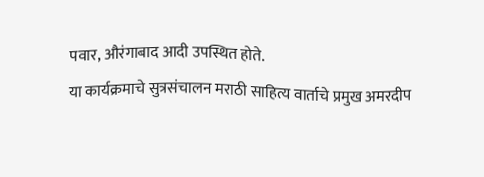पवार, औरंगाबाद आदी उपस्थित होते.
या कार्यक्रमाचे सुत्रसंचालन मराठी साहित्य वार्ताचे प्रमुख अमरदीप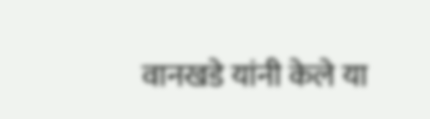वानखडे यांनी केले या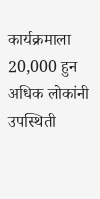कार्यक्रमाला 20,000 हुन अधिक लोकांनी उपस्थिती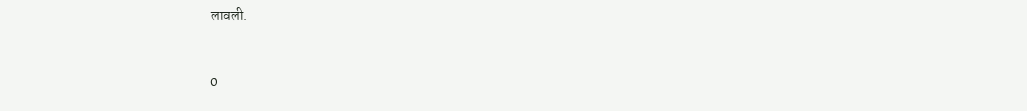लावली.


0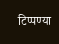टिप्पण्या